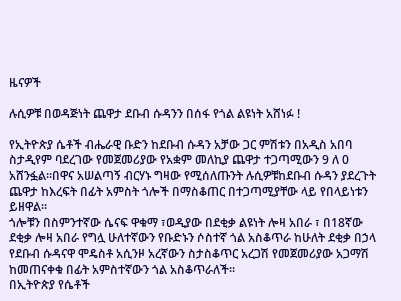ዜናዎች

ሉሲዎቹ በወዳጅነት ጨዋታ ደቡብ ሱዳንን በሰፋ የጎል ልዩነት አሸነፉ !

የኢትዮጵያ ሴቶች ብሔራዊ ቡድን ከደቡብ ሱዳን አቻው ጋር ምሽቱን በአዲስ አበባ ስታዲየም ባደረገው የመጀመሪያው የአቋም መለኪያ ጨዋታ ተጋጣሚውን 9 ለ 0 አሸንፏል።በዋና አሠልጣኝ ብርሃኑ ግዛው የሚሰለጡንት ሉሲዎቹከደቡብ ሱዳን ያደረጉት ጨዋታ ከእረፍት በፊት አምስት ጎሎች በማስቆጠር በተጋጣሚያቸው ላይ የበላይነቱን ይዘዋል።
ጎሎቹን በስምንተኛው ሴናፍ ዋቁማ ፣ወዲያው በደቂቃ ልዩነት ሎዛ አበራ ፣ በ18ኛው ደቂቃ ሎዛ አበራ የግሏ ሁለተኛውን የቡድኑን ሶስተኛ ጎል አስቆጥራ ከሁለት ደቂቃ በኃላ የደቡብ ሱዳናዋ ሞዴስቶ አሲንዞ አረኛውን ስታስቆጥር አረጋሽ የመጀመሪያው አጋማሽ ከመጠናቀቁ በፊት አምስተኛውን ጎል አስቆጥራለች።
በኢትዮጵያ የሴቶች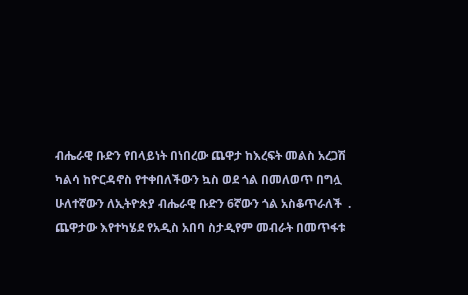ብሔራዊ ቡድን የበላይነት በነበረው ጨዋታ ከእረፍት መልስ አረጋሽ ካልሳ ከዮርዳኖስ የተቀበለችውን ኳስ ወደ ጎል በመለወጥ በግሏ ሁለተኛውን ለኢትዮጵያ ብሔራዊ ቡድን 6ኛውን ጎል አስቆጥራለች  .
ጨዋታው እየተካሄደ የአዲስ አበባ ስታዲየም መብራት በመጥፋቱ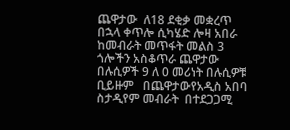ጨዋታው  ለ18 ደቂቃ መቋረጥ በኋላ ቀጥሎ ሲካሄድ ሎዛ አበራ ከመብራት መጥፋት መልስ 3  ጎሎችን አስቆጥራ ጨዋታው በሉሲዎች 9 ለ 0 መሪነት በሉሲዎቹ ቢይዙም   በጨዋታውየአዲስ አበባ ስታዲየም መብራት  በተደጋጋሚ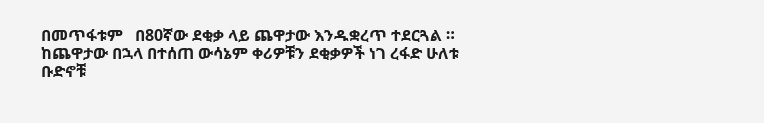በመጥፋቱም   በ80ኛው ደቂቃ ላይ ጨዋታው እንዱቋረጥ ተደርጓል ።  ከጨዋታው በኋላ በተሰጠ ውሳኔም ቀሪዎቹን ደቂቃዎች ነገ ረፋድ ሁለቱ ቡድኖቹ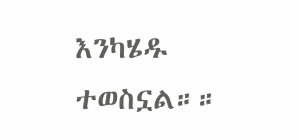እንካሄዱ ተወስኗል።።